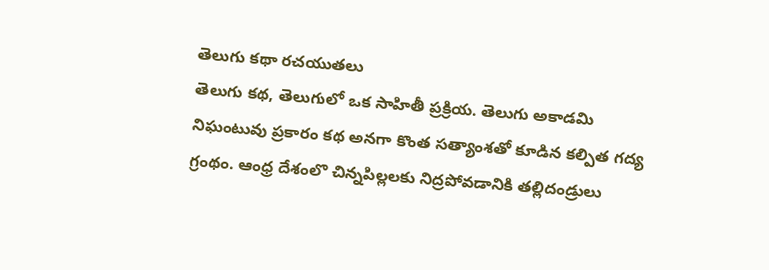తెలుగు కథా రచయుతలు
తెలుగు కథ, తెలుగులో ఒక సాహితీ ప్రక్రియ. తెలుగు అకాడమి నిఘంటువు ప్రకారం కథ అనగా కొంత సత్యాంశతో కూడిన కల్పిత గద్య గ్రంథం. ఆంధ్ర దేశంలొ చిన్నపిల్లలకు నిద్రపోవడానికి తల్లిదండ్రులు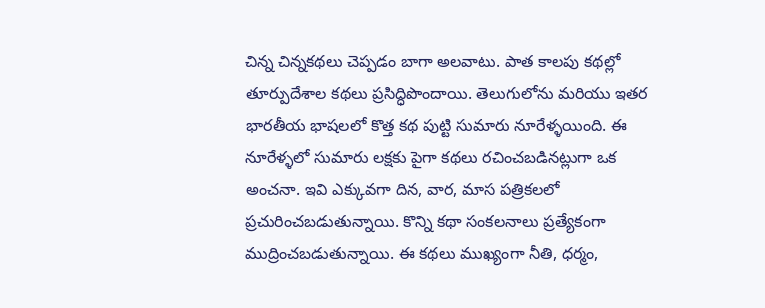చిన్న చిన్నకథలు చెప్పడం బాగా అలవాటు. పాత కాలపు కథల్లో తూర్పుదేశాల కథలు ప్రసిద్ధిపొందాయి. తెలుగులోను మరియు ఇతర భారతీయ భాషలలో కొత్త కథ పుట్టి సుమారు నూరేళ్ళయింది. ఈ నూరేళ్ళలో సుమారు లక్షకు పైగా కథలు రచించబడినట్లుగా ఒక అంచనా. ఇవి ఎక్కువగా దిన, వార, మాస పత్రికలలో ప్రచురించబడుతున్నాయి. కొన్ని కథా సంకలనాలు ప్రత్యేకంగా ముద్రించబడుతున్నాయి. ఈ కథలు ముఖ్యంగా నీతి, ధర్మం,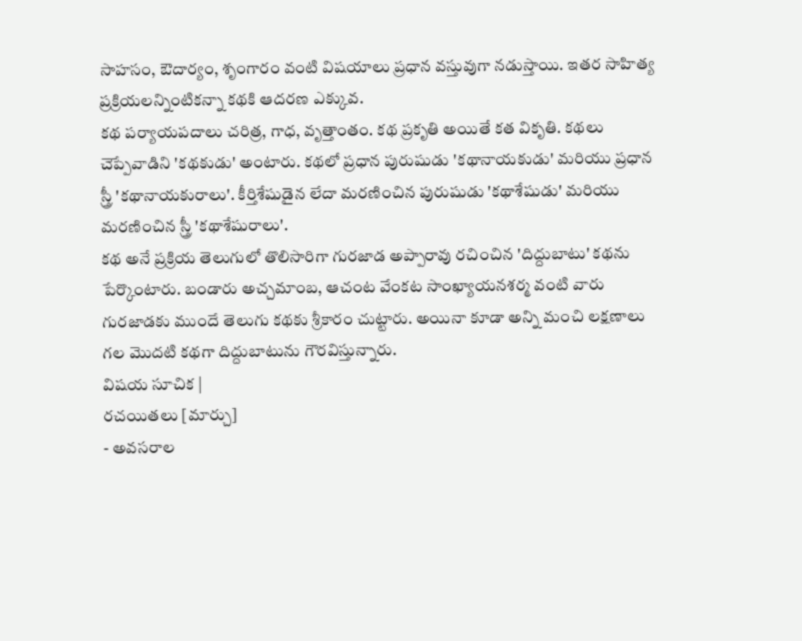సాహసం, ఔదార్యం, శృంగారం వంటి విషయాలు ప్రధాన వస్తువుగా నడుస్తాయి. ఇతర సాహిత్య ప్రక్రియలన్నింటికన్నా కథకి ఆదరణ ఎక్కువ.
కథ పర్యాయపదాలు చరిత్ర, గాధ, వృత్తాంతం. కథ ప్రకృతి అయితే కత వికృతి. కథలు చెప్పేవాడిని 'కథకుడు' అంటారు. కథలో ప్రధాన పురుషుడు 'కథానాయకుడు' మరియు ప్రధాన స్త్రీ 'కథానాయకురాలు'. కీర్తిశేషుడైన లేదా మరణించిన పురుషుడు 'కథాశేషుడు' మరియు మరణించిన స్త్రీ 'కథాశేషురాలు'.
కథ అనే ప్రక్రియ తెలుగులో తొలిసారిగా గురజాడ అప్పారావు రచించిన 'దిద్దుబాటు' కథను పేర్కొంటారు. బండారు అచ్చమాంబ, ఆచంట వేంకట సాంఖ్యాయనశర్మ వంటి వారు గురజాడకు ముందే తెలుగు కథకు శ్రీకారం చుట్టారు. అయినా కూడా అన్ని మంచి లక్షణాలు గల మొదటి కథగా దిద్దుబాటును గౌరవిస్తున్నారు.
విషయ సూచిక |
రచయితలు [మార్చు]
- అవసరాల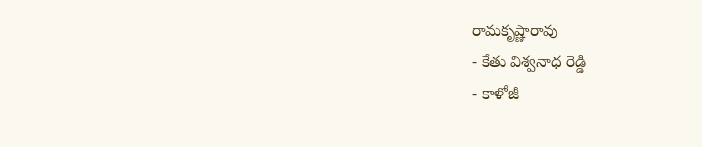రామకృష్ణారావు
- కేతు విశ్వనాధ రెడ్డి
- కాళోజీ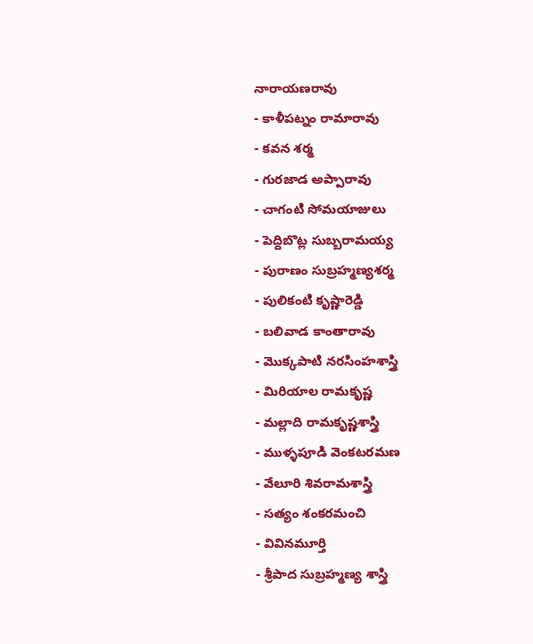నారాయణరావు
- కాళీపట్నం రామారావు
- కవన శర్మ
- గురజాడ అప్పారావు
- చాగంటి సోమయాజులు
- పెద్దిబొట్ల సుబ్బరామయ్య
- పురాణం సుబ్రహ్మణ్యశర్మ
- పులికంటి కృష్ణారెడ్డి
- బలివాడ కాంతారావు
- మొక్కపాటి నరసింహశాస్త్రి
- మిరియాల రామకృష్ణ
- మల్లాది రామకృష్ణశాస్త్రి
- ముళ్ళపూడి వెంకటరమణ
- వేలూరి శివరామశాస్త్రి
- సత్యం శంకరమంచి
- వివినమూర్తి
- శ్రీపాద సుబ్రహ్మణ్య శాస్త్రి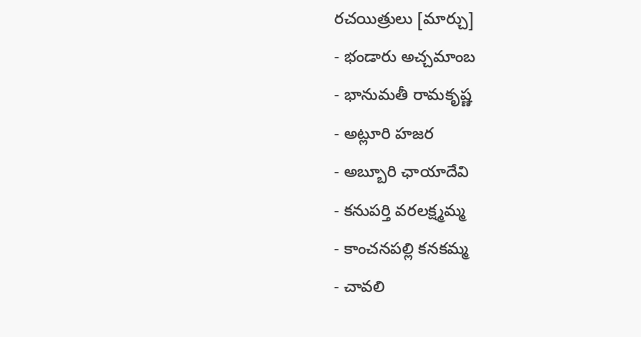రచయిత్రులు [మార్చు]
- భండారు అచ్చమాంబ
- భానుమతీ రామకృష్ణ
- అట్లూరి హజర
- అబ్బూరి ఛాయాదేవి
- కనుపర్తి వరలక్ష్మమ్మ
- కాంచనపల్లి కనకమ్మ
- చావలి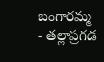బంగారమ్మ
- తల్లాప్రగడ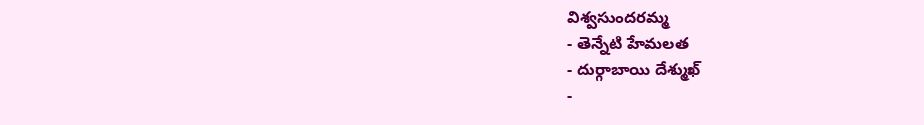విశ్వసుందరమ్మ
- తెన్నేటి హేమలత
- దుర్గాబాయి దేశ్ముఖ్
-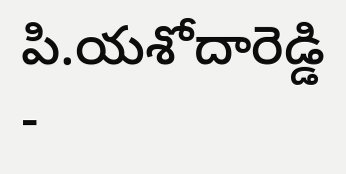పి.యశోదారెడ్డి
-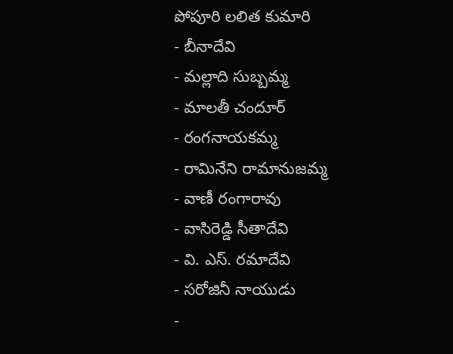పోపూరి లలిత కుమారి
- బీనాదేవి
- మల్లాది సుబ్బమ్మ
- మాలతీ చందూర్
- రంగనాయకమ్మ
- రామినేని రామానుజమ్మ
- వాణీ రంగారావు
- వాసిరెడ్డి సీతాదేవి
- వి. ఎస్. రమాదేవి
- సరోజినీ నాయుడు
-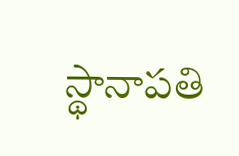స్థానాపతి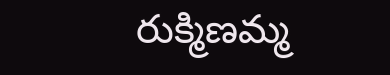రుక్మిణమ్మ